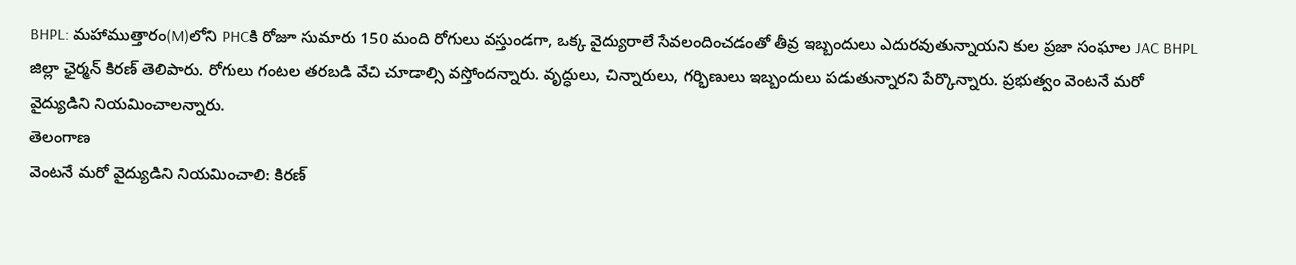BHPL: మహాముత్తారం(M)లోని PHCకి రోజూ సుమారు 150 మంది రోగులు వస్తుండగా, ఒక్క వైద్యురాలే సేవలందించడంతో తీవ్ర ఇబ్బందులు ఎదురవుతున్నాయని కుల ప్రజా సంఘాల JAC BHPL జిల్లా ఛైర్మన్ కిరణ్ తెలిపారు. రోగులు గంటల తరబడి వేచి చూడాల్సి వస్తోందన్నారు. వృద్ధులు, చిన్నారులు, గర్భిణులు ఇబ్బందులు పడుతున్నారని పేర్కొన్నారు. ప్రభుత్వం వెంటనే మరో వైద్యుడిని నియమించాలన్నారు.
తెలంగాణ
వెంటనే మరో వైద్యుడిని నియమించాలి: కిరణ్